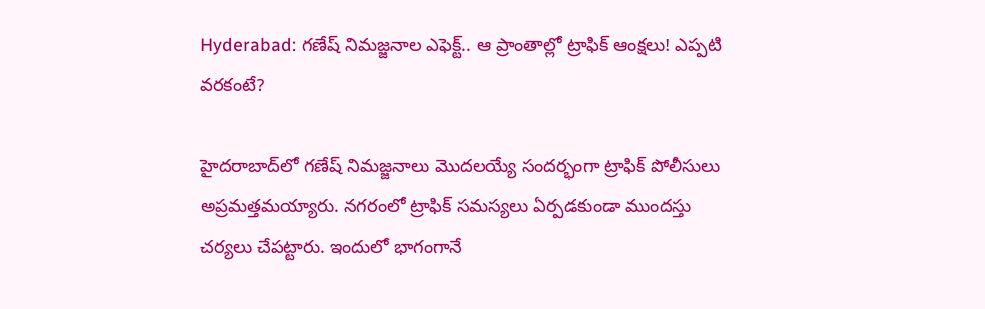Hyderabad: గణేష్‌ నిమజ్జనాల ఎఫెక్ట్.. ఆ ప్రాంతాల్లో ట్రాఫిక్ ఆంక్షలు! ఎప్పటి వరకంటే?

హైదరాబాద్‌లో గణేష్ నిమజ్జనాలు మొదలయ్యే సందర్భంగా ట్రాఫిక్ పోలీసులు అప్రమత్తమయ్యారు. నగరంలో ట్రాఫిక్ సమస్యలు ఏర్పడకుండా ముందస్తు చర్యలు చేపట్టారు. ఇందులో భాగంగానే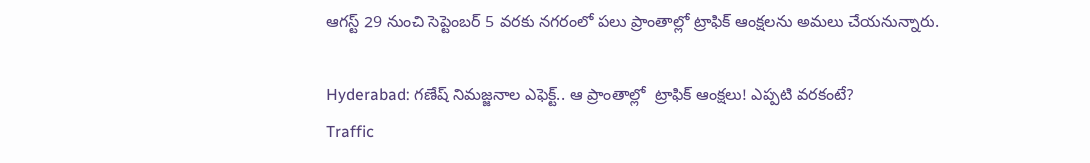ఆగస్ట్‌ 29 నుంచి సెప్టెంబర్‌ 5 వరకు నగరంలో పలు ప్రాంతాల్లో ట్రాఫిక్ ఆంక్షలను అమలు చేయనున్నారు.

Hyderabad: గణేష్‌ నిమజ్జనాల ఎఫెక్ట్.. ఆ ప్రాంతాల్లో  ట్రాఫిక్ ఆంక్షలు! ఎప్పటి వరకంటే?
Traffic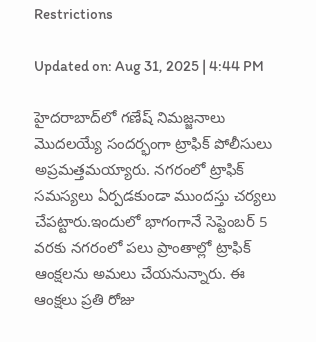Restrictions

Updated on: Aug 31, 2025 | 4:44 PM

హైదరాబాద్‌లో గణేష్ నిమజ్జనాలు మొదలయ్యే సందర్భంగా ట్రాఫిక్ పోలీసులు అప్రమత్తమయ్యారు. నగరంలో ట్రాఫిక్ సమస్యలు ఏర్పడకుండా ముందస్తు చర్యలు చేపట్టారు.ఇందులో భాగంగానే సెప్టెంబర్‌ 5 వరకు నగరంలో పలు ప్రాంతాల్లో ట్రాఫిక్ ఆంక్షలను అమలు చేయనున్నారు. ఈ ఆంక్షలు ప్రతి రోజు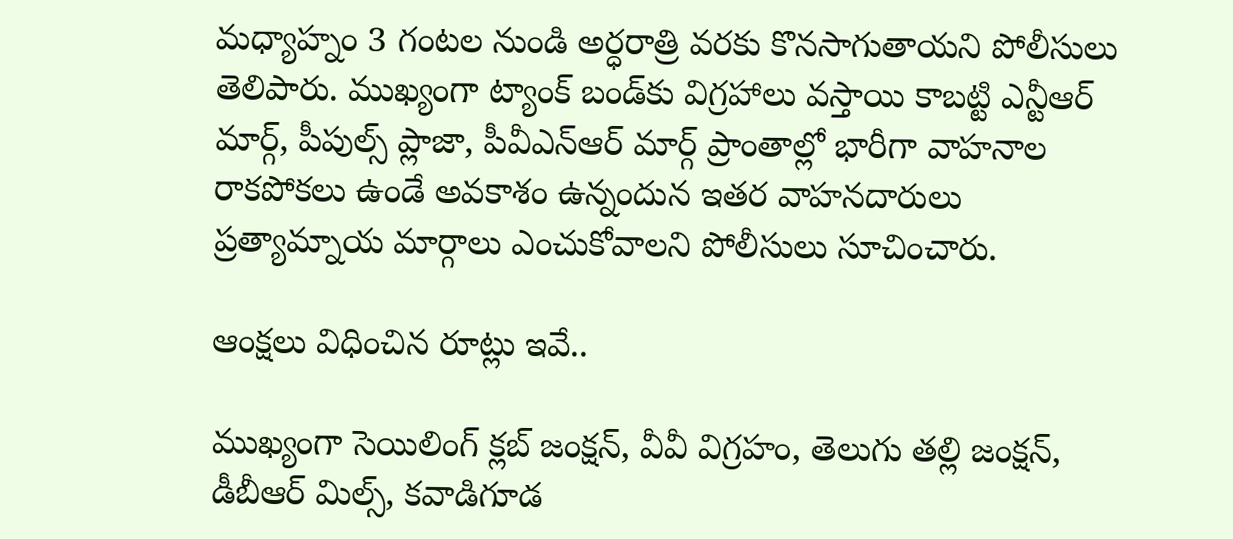మధ్యాహ్నం 3 గంటల నుండి అర్ధరాత్రి వరకు కొనసాగుతాయని పోలీసులు తెలిపారు. ముఖ్యంగా ట్యాంక్‌ బండ్‌కు విగ్రహాలు వస్తాయి కాబట్టి ఎన్టీఆర్ మార్గ్, పీపుల్స్ ప్లాజా, పీవీఎన్ఆర్ మార్గ్ ప్రాంతాల్లో భారీగా వాహనాల రాకపోకలు ఉండే అవకాశం ఉన్నందున ఇతర వాహనదారులు ప్రత్యామ్నాయ మార్గాలు ఎంచుకోవాలని పోలీసులు సూచించారు.

ఆంక్షలు విధించిన రూట్లు ఇవే..

ముఖ్యంగా సెయిలింగ్ క్లబ్ జంక్షన్, వీవీ విగ్రహం, తెలుగు తల్లి జంక్షన్, డీబీఆర్ మిల్స్, కవాడిగూడ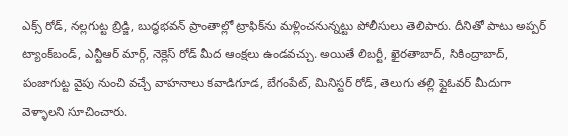ఎక్స్ రోడ్, నల్లగుట్ట బ్రిడ్జి, బుద్ధభవన్ ప్రాంతాల్లో ట్రాఫిక్‌ను మళ్లించనున్నట్టు పోలీసులు తెలిపారు. దీనితో పాటు అప్పర్ ట్యాంక్‌బండ్‌, ఎన్టీఆర్ మార్గ్, నెక్లెస్ రోడ్ మీద ఆంక్షలు ఉండవచ్చు. అయితే లిబర్టీ, ఖైరతాబాద్, సికింద్రాబాద్, పంజాగుట్ట వైపు నుంచి వచ్చే వాహనాలు కవాడిగూడ, బేగంపేట్, మినిస్టర్ రోడ్, తెలుగు తల్లి ఫ్లైఓవర్ మీదుగా వెళ్ళాలని సూచించారు.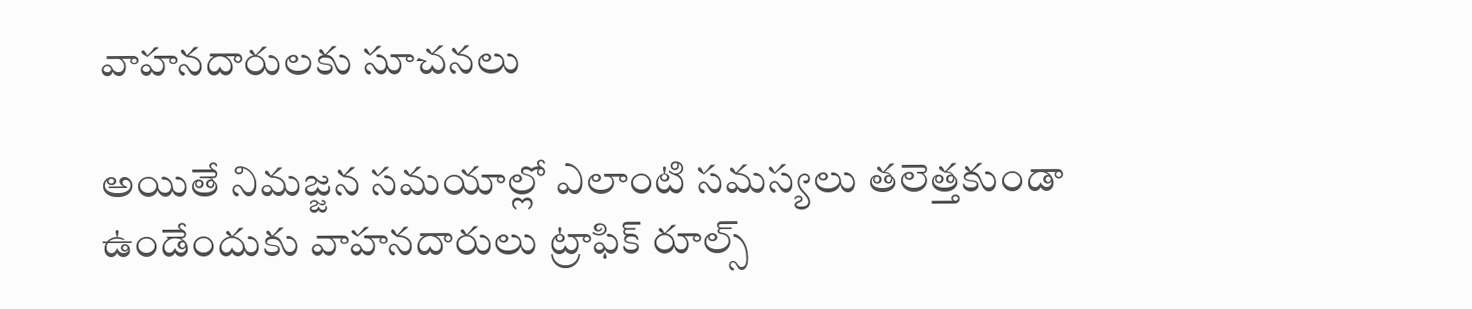వాహనదారులకు సూచనలు

అయితే నిమజ్జన సమయాల్లో ఎలాంటి సమస్యలు తలెత్తకుండా ఉండేందుకు వాహనదారులు ట్రాఫిక్ రూల్స్‌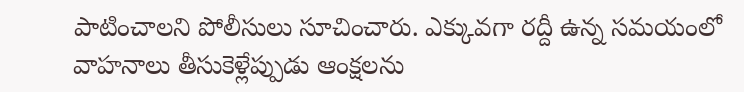పాటించాలని పోలీసులు సూచించారు. ఎక్కువగా రద్దీ ఉన్న సమయంలో వాహనాలు తీసుకెళ్లేప్పుడు ఆంక్షలను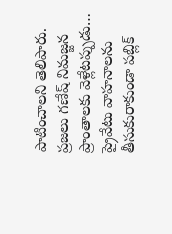పాటించాలని తెలిపారు. ప్రజలు గణేష్ నిమజ్జన ప్రాంతాలకు వెళ్లేటప్పుడు… ప్రైవేటు వాహనాలను తీసుకురాకుండా పబ్లిక్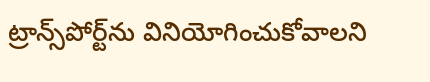ట్రాన్స్‌పోర్ట్‌ను వినియోగించుకోవాలని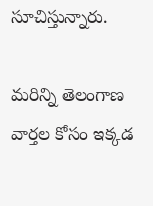సూచిస్తున్నారు.

మరిన్ని తెలంగాణ వార్తల కోసం ఇక్కడ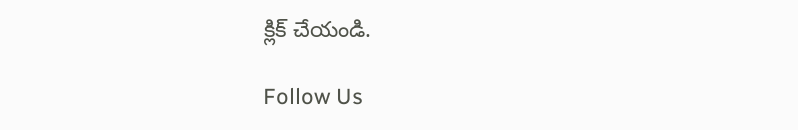క్లిక్ చేయండి.

Follow Us